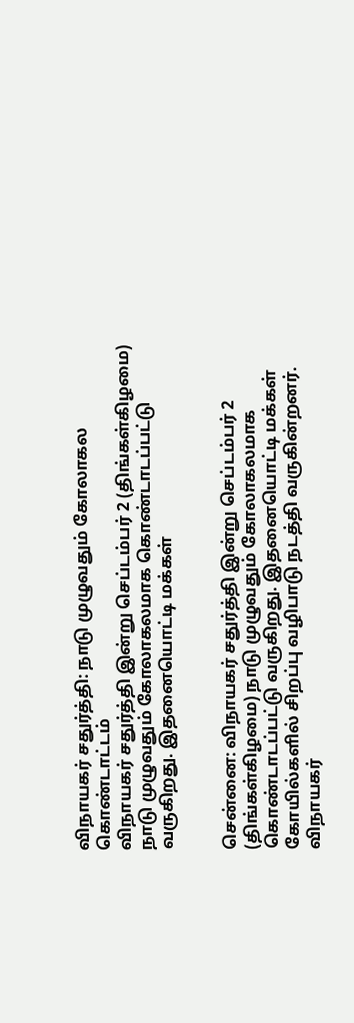விநாயகர் சதுர்த்தி: நாடு முழுவதும் கோலாகல கொண்டாட்டம்
விநாயகர் சதுர்த்தி இன்று செப்டம்பர் 2 (திங்கள்கிழமை) நாடு முழுவதும் கோலாகலமாக கொண்டாடப்பட்டு வருகிறது. இதனையொட்டி மக்கள்


சென்னை: விநாயகர் சதுர்த்தி இன்று செப்டம்பர் 2 (திங்கள்கிழமை) நாடு முழுவதும் கோலாகலமாக கொண்டாடப்பட்டு வருகிறது. இதனையொட்டி மக்கள் கோயில்களில் சிறப்பு வழிபாடு நடத்தி வருகின்றனர்.
விநாயகர்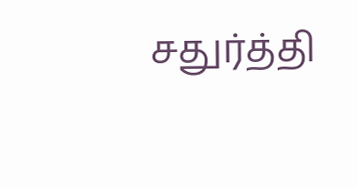சதுர்த்தி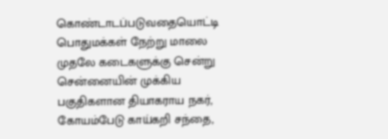கொண்டாடப்படுவதையொட்டி பொதுமக்கள் நேற்று மாலை முதலே கடைகளுக்கு சென்று சென்னையின் முக்கிய பகுதிகளான தியாகராய நகர், கோயம்பேடு காய்கறி சந்தை,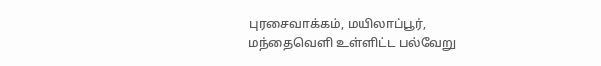புரசைவாக்கம், மயிலாப்பூர், மந்தைவெளி உள்ளிட்ட பல்வேறு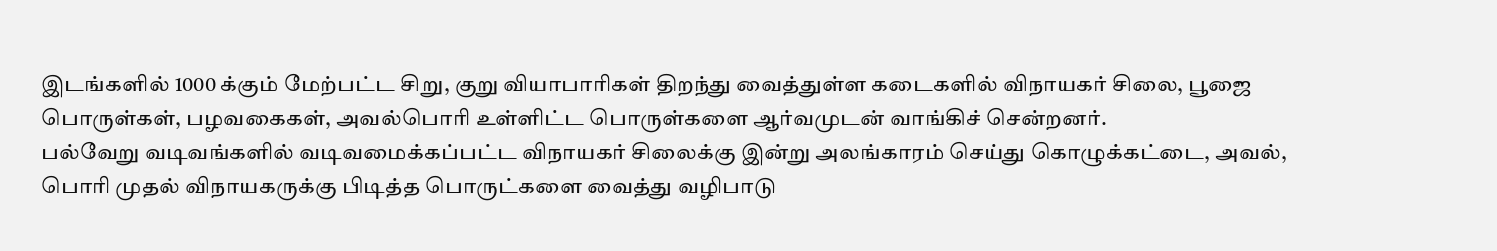இடங்களில் 1000 க்கும் மேற்பட்ட சிறு, குறு வியாபாரிகள் திறந்து வைத்துள்ள கடைகளில் விநாயகர் சிலை, பூஜை பொருள்கள், பழவகைகள், அவல்பொரி உள்ளிட்ட பொருள்களை ஆர்வமுடன் வாங்கிச் சென்றனர்.
பல்வேறு வடிவங்களில் வடிவமைக்கப்பட்ட விநாயகர் சிலைக்கு இன்று அலங்காரம் செய்து கொழுக்கட்டை, அவல், பொரி முதல் விநாயகருக்கு பிடித்த பொருட்களை வைத்து வழிபாடு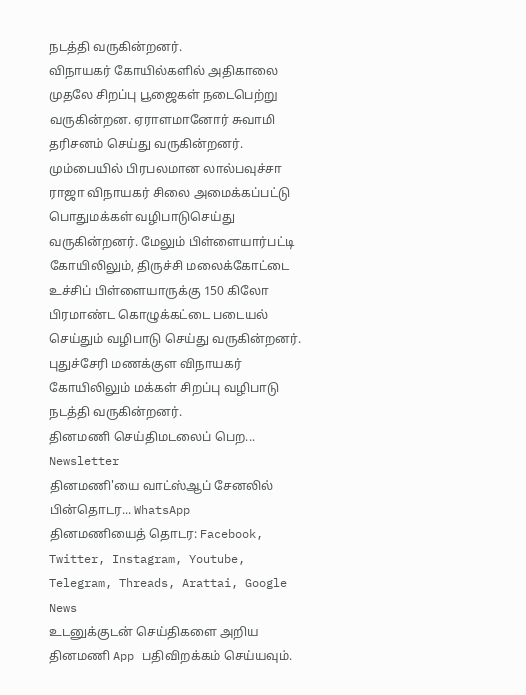நடத்தி வருகின்றனர்.
விநாயகர் கோயில்களில் அதிகாலை முதலே சிறப்பு பூஜைகள் நடைபெற்று வருகின்றன. ஏராளமானோர் சுவாமி தரிசனம் செய்து வருகின்றனர்.
மும்பையில் பிரபலமான லால்பவுச்சா ராஜா விநாயகர் சிலை அமைக்கப்பட்டு பொதுமக்கள் வழிபாடுசெய்து வருகின்றனர். மேலும் பிள்ளையார்பட்டி கோயிலிலும், திருச்சி மலைக்கோட்டை உச்சிப் பிள்ளையாருக்கு 150 கிலோ பிரமாண்ட கொழுக்கட்டை படையல் செய்தும் வழிபாடு செய்து வருகின்றனர். புதுச்சேரி மணக்குள விநாயகர் கோயிலிலும் மக்கள் சிறப்பு வழிபாடு நடத்தி வருகின்றனர்.
தினமணி செய்திமடலைப் பெற... Newsletter
தினமணி'யை வாட்ஸ்ஆப் சேனலில் பின்தொடர... WhatsApp
தினமணியைத் தொடர: Facebook, Twitter, Instagram, Youtube, Telegram, Threads, Arattai, Google News
உடனுக்குடன் செய்திகளை அறிய தினமணி App பதிவிறக்கம் செய்யவும்.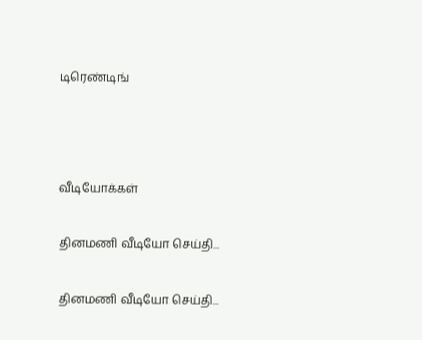டிரெண்டிங்



வீடியோக்கள்

தினமணி வீடியோ செய்தி...

தினமணி வீடியோ செய்தி...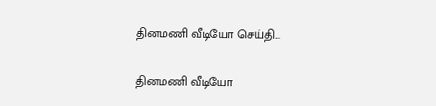தினமணி வீடியோ செய்தி...

தினமணி வீடியோ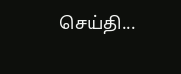செய்தி...